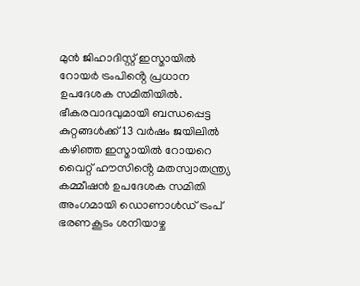മുൻ ജിഹാദിസ്റ്റ് ഇസ്മായിൽ റോയർ ട്രംപിൻ്റെ പ്രധാന ഉപദേശക സമിതിയിൽ. ഭീകരവാദവുമായി ബന്ധപ്പെട്ട കുറ്റങ്ങൾക്ക് 13 വർഷം ജയിലിൽ കഴിഞ്ഞ ഇസ്മായിൽ റോയറെ വൈറ്റ് ഹൗസിൻ്റെ മതസ്വാതന്ത്ര്യ കമ്മീഷൻ ഉപദേശക സമിതി അംഗമായി ഡൊണാൾഡ് ട്രംപ് ഭരണകൂടം ശനിയാഴ്ച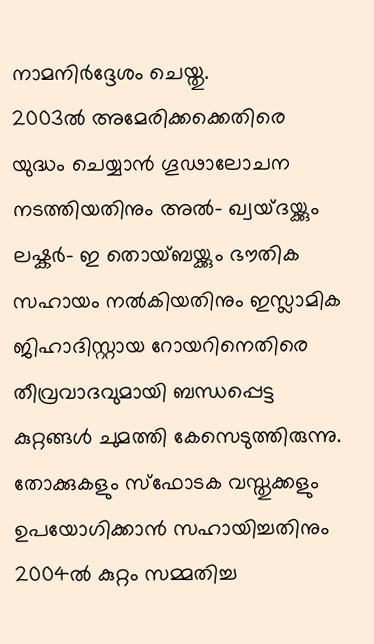നാമനിർദ്ദേശം ചെയ്തു.
2003ൽ അമേരിക്കക്കെതിരെ യുദ്ധം ചെയ്യാൻ ഗൂഢാലോചന നടത്തിയതിനും അൽ- ഖ്വയ്ദയ്ക്കും ലഷ്കർ- ഇ തൊയ്ബയ്ക്കും ഭൗതിക സഹായം നൽകിയതിനും ഇസ്ലാമിക ജിഹാദിസ്റ്റായ റോയറിനെതിരെ തീവ്രവാദവുമായി ബന്ധപ്പെട്ട കുറ്റങ്ങൾ ചുമത്തി കേസെടുത്തിരുന്നു. തോക്കുകളും സ്ഫോടക വസ്തുക്കളും ഉപയോഗിക്കാൻ സഹായിച്ചതിനും 2004ൽ കുറ്റം സമ്മതിച്ച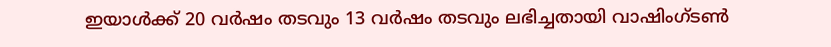ഇയാൾക്ക് 20 വർഷം തടവും 13 വർഷം തടവും ലഭിച്ചതായി വാഷിംഗ്ടൺ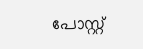പോസ്റ്റ്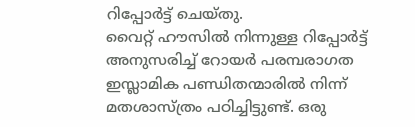റിപ്പോർട്ട് ചെയ്തു.
വൈറ്റ് ഹൗസിൽ നിന്നുള്ള റിപ്പോർട്ട് അനുസരിച്ച് റോയർ പരമ്പരാഗത ഇസ്ലാമിക പണ്ഡിതന്മാരിൽ നിന്ന് മതശാസ്ത്രം പഠിച്ചിട്ടുണ്ട്. ഒരു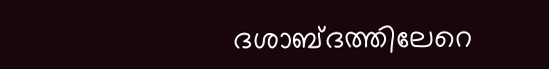ദശാബ്ദത്തിലേറെ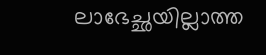ലാഭേച്ഛയില്ലാത്ത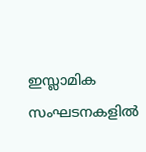ഇസ്ലാമിക സംഘടനകളിൽ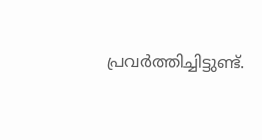പ്രവർത്തിച്ചിട്ടുണ്ട്.